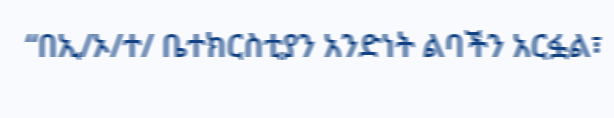“በኢ/ኦ/ተ/ ቤተክርስቲያን አንድነት ልባችን አርፏል፣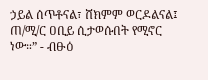ኃይል ሰጥቶናል፣ ሸክምም ወርዶልናል፤ ጠ/ሚ/ር ዐቢይ ሲታወሱበት የሚኖር ነው።” - ብፁዕ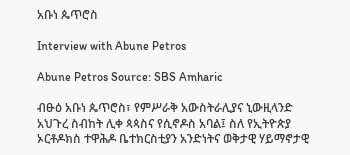አቡነ ጴጥሮስ

Interview with Abune Petros

Abune Petros Source: SBS Amharic

ብፁዕ አቡነ ጴጥሮስ፣ የምሥራቅ አውስትራሊያና ኒውዚላንድ አህጉረ ስብከት ሊቀ ጳጳስና የሲኖዶስ አባል፤ ስለ የኢትዮጵያ ኦርቶዶክስ ተዋሕዶ ቤተክርስቲያን አንድነትና ወቅታዊ ሃይማኖታዊ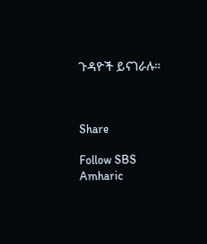ጉዳዮች ይናገራሉ።



Share

Follow SBS Amharic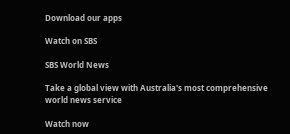Download our apps

Watch on SBS

SBS World News

Take a global view with Australia's most comprehensive world news service

Watch now